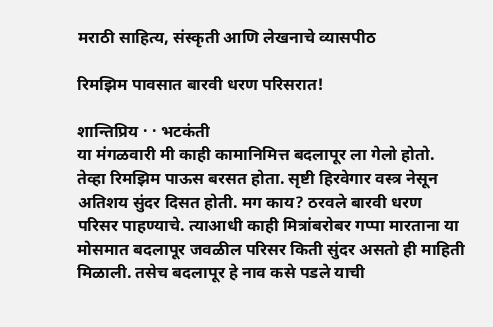मराठी साहित्य, संस्कृती आणि लेखनाचे व्यासपीठ

रिमझिम पावसात बारवी धरण परिसरात!

शान्तिप्रिय · · भटकंती
या मंगळवारी मी काही कामानिमित्त बदलापूर ला गेलो होतो. तेव्हा रिमझिम पाऊस बरसत होता. सृष्टी हिरवेगार वस्त्र नेसून अतिशय सुंदर दिसत होती. मग काय? ठरवले बारवी धरण परिसर पाहण्याचे. त्याआधी काही मित्रांबरोबर गप्पा मारताना या मोसमात बदलापूर जवळील परिसर किती सुंदर असतो ही माहिती मिळाली. तसेच बदलापूर हे नाव कसे पडले याची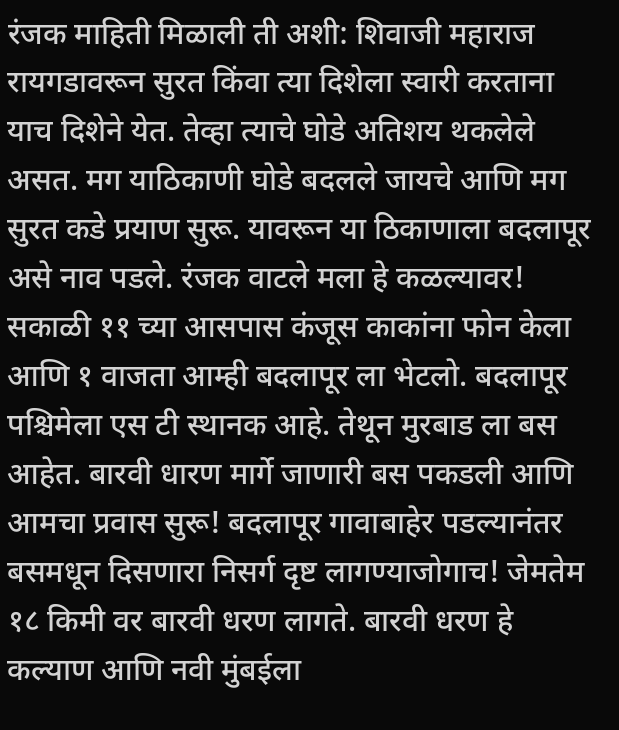रंजक माहिती मिळाली ती अशी: शिवाजी महाराज रायगडावरून सुरत किंवा त्या दिशेला स्वारी करताना याच दिशेने येत. तेव्हा त्याचे घोडे अतिशय थकलेले असत. मग याठिकाणी घोडे बदलले जायचे आणि मग सुरत कडे प्रयाण सुरू. यावरून या ठिकाणाला बदलापूर असे नाव पडले. रंजक वाटले मला हे कळल्यावर! सकाळी ११ च्या आसपास कंजूस काकांना फोन केला आणि १ वाजता आम्ही बदलापूर ला भेटलो. बदलापूर पश्चिमेला एस टी स्थानक आहे. तेथून मुरबाड ला बस आहेत. बारवी धारण मार्गे जाणारी बस पकडली आणि आमचा प्रवास सुरू! बदलापूर गावाबाहेर पडल्यानंतर बसमधून दिसणारा निसर्ग दृष्ट लागण्याजोगाच! जेमतेम १८ किमी वर बारवी धरण लागते. बारवी धरण हे कल्याण आणि नवी मुंबईला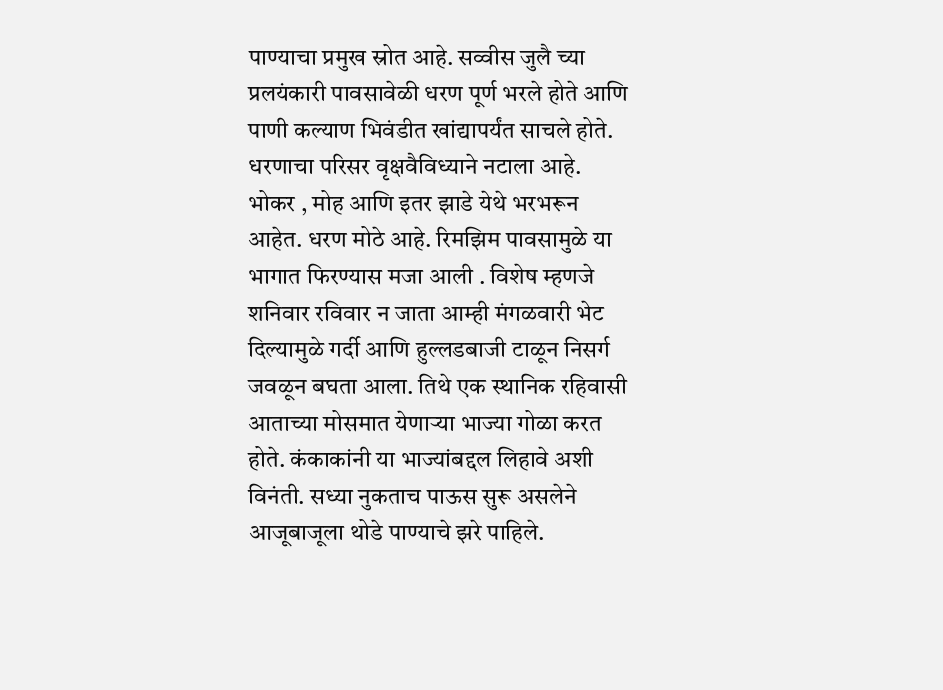पाण्याचा प्रमुख स्रोत आहे. सव्वीस जुलै च्या प्रलयंकारी पावसावेळी धरण पूर्ण भरले होते आणि पाणी कल्याण भिवंडीत खांद्यापर्यंत साचले होते. धरणाचा परिसर वृक्षवैविध्याने नटाला आहे. भोकर , मोह आणि इतर झाडे येथे भरभरून आहेत. धरण मोठे आहे. रिमझिम पावसामुळे या भागात फिरण्यास मजा आली . विशेष म्हणजे शनिवार रविवार न जाता आम्ही मंगळवारी भेट दिल्यामुळे गर्दी आणि हुल्लडबाजी टाळून निसर्ग जवळून बघता आला. तिथे एक स्थानिक रहिवासी आताच्या मोसमात येणाऱ्या भाज्या गोळा करत होते. कंकाकांनी या भाज्यांबद्दल लिहावे अशी विनंती. सध्या नुकताच पाऊस सुरू असलेने आजूबाजूला थोडे पाण्याचे झरे पाहिले.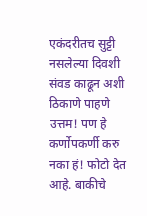एकंदरीतच सुट्टी नसलेल्या दिवशी संवड काढून अशी ठिकाणे पाहणे उत्तम! पण हे कर्णोपकर्णी करु नका हं! फोटो देत आहे. बाकीचे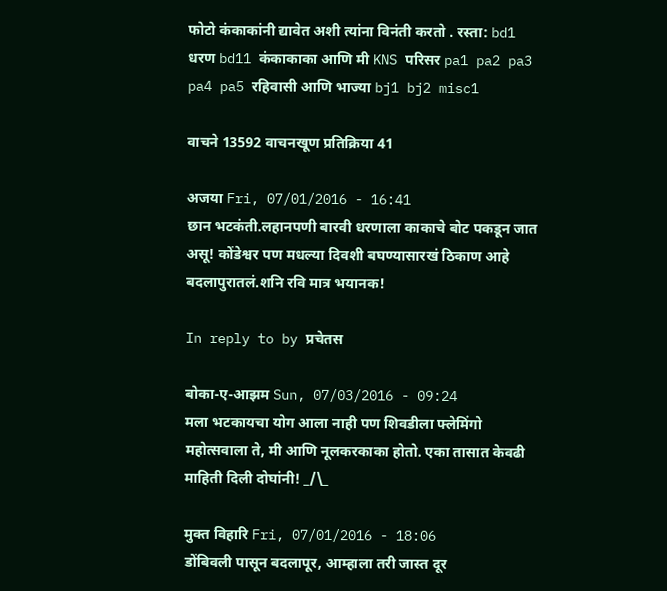फोटो कंकाकांनी द्यावेत अशी त्यांना विनंती करतो . रस्ता: bd1 धरण bd11 कंकाकाका आणि मी KNS परिसर pa1 pa2 pa3 pa4 pa5 रहिवासी आणि भाज्या bj1 bj2 misc1

वाचने 13592 वाचनखूण प्रतिक्रिया 41

अजया Fri, 07/01/2016 - 16:41
छान भटकंती.लहानपणी बारवी धरणाला काकाचे बोट पकडून जात असू! कोंडेश्वर पण मधल्या दिवशी बघण्यासारखं ठिकाण आहे बदलापुरातलं.शनि रवि मात्र भयानक!

In reply to by प्रचेतस

बोका-ए-आझम Sun, 07/03/2016 - 09:24
मला भटकायचा योग आला नाही पण शिवडीला फ्लेमिंगो महोत्सवाला ते, मी आणि नूलकरकाका होतो. एका तासात केवढी माहिती दिली दोघांनी! _/\_

मुक्त विहारि Fri, 07/01/2016 - 18:06
डोंबिवली पासून बदलापूर, आम्हाला तरी जास्त दूर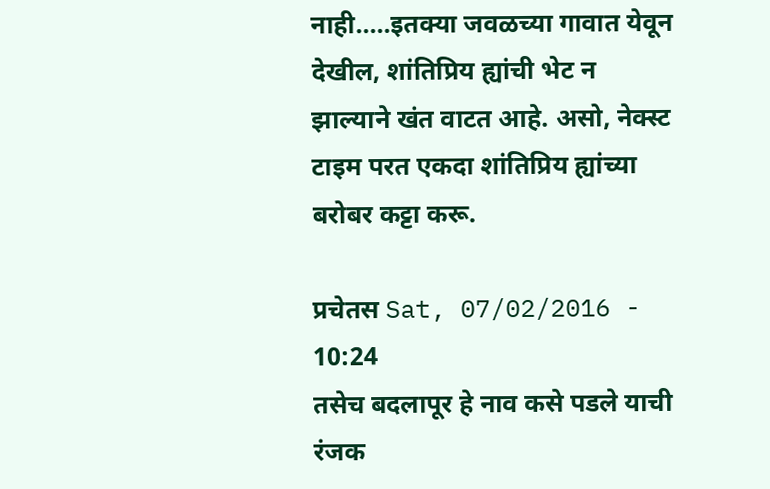नाही.....इतक्या जवळच्या गावात येवून देखील, शांतिप्रिय ह्यांची भेट न झाल्याने खंत वाटत आहे. असो, नेक्स्ट टाइम परत एकदा शांतिप्रिय ह्यांच्या बरोबर कट्टा करू.

प्रचेतस Sat, 07/02/2016 - 10:24
तसेच बदलापूर हे नाव कसे पडले याची रंजक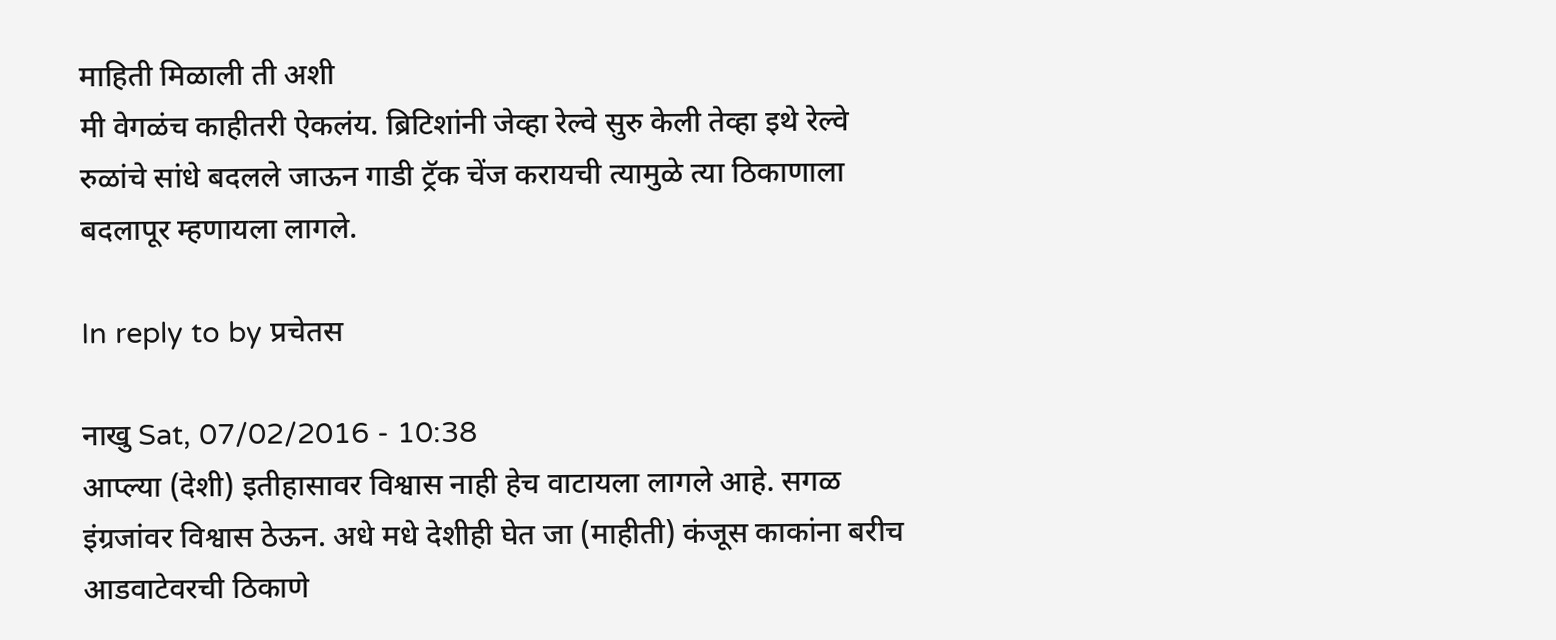माहिती मिळाली ती अशी
मी वेगळंच काहीतरी ऐकलंय. ब्रिटिशांनी जेव्हा रेल्वे सुरु केली तेव्हा इथे रेल्वे रुळांचे सांधे बदलले जाऊन गाडी ट्रॅक चेंज करायची त्यामुळे त्या ठिकाणाला बदलापूर म्हणायला लागले.

In reply to by प्रचेतस

नाखु Sat, 07/02/2016 - 10:38
आप्ल्या (देशी) इतीहासावर विश्वास नाही हेच वाटायला लागले आहे. सगळ इंग्रजांवर विश्वास ठेऊन. अधे मधे देशीही घेत जा (माहीती) कंजूस काकांना बरीच आडवाटेवरची ठिकाणे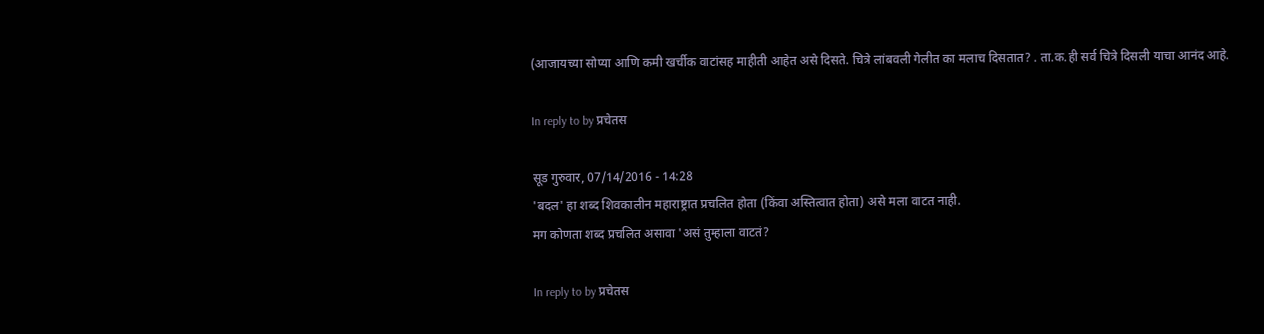(आजायच्या सोप्या आणि कमी खर्चीक वाटांसह माहीती आहेत असे दिसते. चित्रे लांबवली गेलीत का मलाच दिसतात? . ता.क.ही सर्व चित्रे दिसली याचा आनंद आहे.

In reply to by प्रचेतस

सूड गुरुवार, 07/14/2016 - 14:28
'बदल' हा शब्द शिवकालीन महाराष्ट्रात प्रचलित होता (किंवा अस्तित्वात होता) असे मला वाटत नाही.
मग कोणता शब्द प्रचलित असावा 'असं तुम्हाला वाटतं?

In reply to by प्रचेतस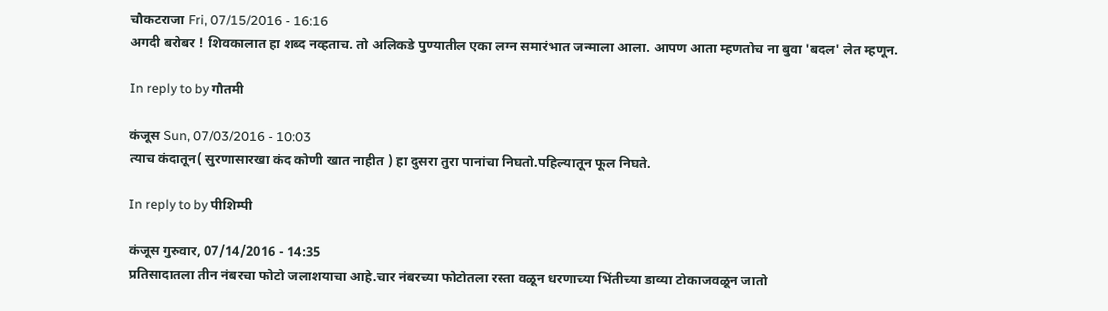चौकटराजा Fri, 07/15/2016 - 16:16
अगदी बरोबर ! शिवकालात हा शब्द नव्हताच. तो अलिकडे पुण्यातील एका लग्न समारंभात जन्माला आला. आपण आता म्हणतोच ना बुवा 'बदल' लेत म्हणून.

In reply to by गौतमी

कंजूस Sun, 07/03/2016 - 10:03
त्याच कंदातून( सुरणासारखा कंद कोणी खात नाहीत ) हा दुसरा तुरा पानांचा निघतो.पहिल्यातून फूल निघते.

In reply to by पीशिम्पी

कंजूस गुरुवार, 07/14/2016 - 14:35
प्रतिसादातला तीन नंबरचा फोटो जलाशयाचा आहे.चार नंबरच्या फोटोतला रस्ता वळून धरणाच्या भिंतीच्या डाव्या टोकाजवळून जातो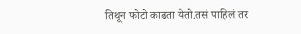तिथून फोटो काढता येतो.तसं पाहिलं तर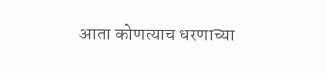आता कोणत्याच धरणाच्या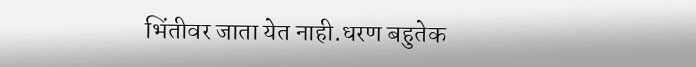भिंतीवर जाता येत नाही.धरण बहुतेक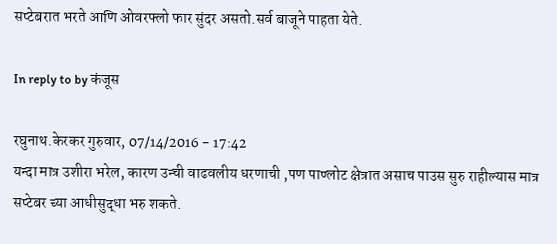सप्टेबरात भरते आणि ओवरफ्लो फार सुंदर असतो.सर्व बाजूने पाहता येते.

In reply to by कंजूस

रघुनाथ.केरकर गुरुवार, 07/14/2016 - 17:42
यन्दा मात्र उशीरा भरेल, कारण उन्ची वाढवलीय धरणाची ,पण पाण्लोट क्षेत्रात असाच पाउस सुरु राहील्यास मात्र सप्टेबर च्या आधीसुद्धा भरु शकते.